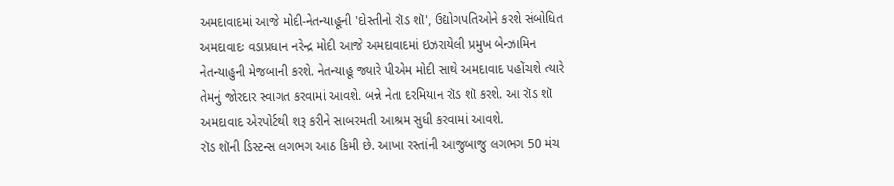અમદાવાદમાં આજે મોદી-નેતન્યાહૂની 'દોસ્તીનો રૉડ શૉ', ઉદ્યોગપતિઓને કરશે સંબોધિત
અમદાવાદઃ વડાપ્રધાન નરેન્દ્ર મોદી આજે અમદાવાદમાં ઇઝરાયેલી પ્રમુખ બેન્ઝામિન નેતન્યાહુની મેજબાની કરશે. નેતન્યાહૂ જ્યારે પીએમ મોદી સાથે અમદાવાદ પહોંચશે ત્યારે તેમનું જોરદાર સ્વાગત કરવામાં આવશે. બન્ને નેતા દરમિયાન રૉડ શૉ કરશે. આ રૉડ શૉ અમદાવાદ એરપોર્ટથી શરૂ કરીને સાબરમતી આશ્રમ સુધી કરવામાં આવશે.
રૉડ શૉની ડિસ્ટન્સ લગભગ આઠ કિમી છે. આખા રસ્તાંની આજુબાજુ લગભગ 50 મંચ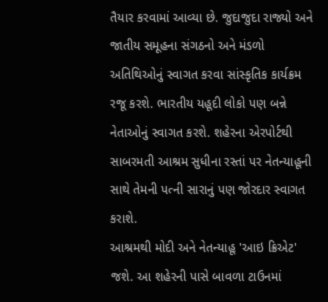તૈયાર કરવામાં આવ્યા છે. જુદાજુદા રાજ્યો અને જાતીય સમૂહના સંગઠનો અને મંડળો અતિથિઓનું સ્વાગત કરવા સાંસ્કૃતિક કાર્યક્રમ રજૂ કરશે. ભારતીય યહૂદી લોકો પણ બન્ને નેતાઓનું સ્વાગત કરશે. શહેરના એરપોર્ટથી સાબરમતી આશ્રમ સુધીના રસ્તાં પર નેતન્યાહૂની સાથે તેમની પત્ની સારાનું પણ જોરદાર સ્વાગત કરાશે.
આશ્રમથી મોદી અને નેતન્યાહૂ 'આઇ ક્રિએટ' જશે. આ શહેરની પાસે બાવળા ટાઉનમાં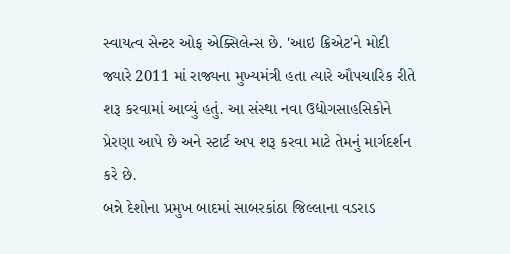સ્વાયત્વ સેન્ટર ઓફ એક્સિલેન્સ છે. 'આઇ ક્રિએટ'ને મોદી જ્યારે 2011 માં રાજ્યના મુખ્યમંત્રી હતા ત્યારે ઔપચારિક રીતે શરૂ કરવામાં આવ્યું હતું. આ સંસ્થા નવા ઉદ્યોગસાહસિકોને પ્રેરણા આપે છે અને સ્ટાર્ટ અપ શરૂ કરવા માટે તેમનું માર્ગદર્શન કરે છે.
બન્ને દેશોના પ્રમુખ બાદમાં સાબરકાંઠા જિલ્લાના વડરાડ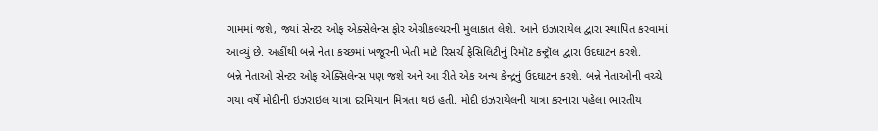ગામમાં જશે, જ્યાં સેન્ટર ઓફ એક્સેલેન્સ ફોર એગ્રીકલ્ચરની મુલાકાત લેશે. આને ઇઝારાયેલ દ્વારા સ્થાપિત કરવામાં આવ્યું છે. અહીંથી બન્ને નેતા કચ્છમાં ખજૂરની ખેતી માટે રિસર્ચ ફેસિલિટીનું રિમૉટ કન્ટ્રૉલ દ્વારા ઉદઘાટન કરશે.
બન્ને નેતાઓ સેન્ટર ઓફ એક્સિલેન્સ પણ જશે અને આ રીતે એક અન્ય કેન્દ્રનું ઉદઘાટન કરશે. બન્ને નેતાઓની વચ્ચે ગયા વર્ષે મોદીની ઇઝરાઇલ યાત્રા દરમિયાન મિત્રતા થઇ હતી. મોદી ઇઝરાયેલની યાત્રા કરનારા પહેલા ભારતીય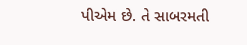પીએમ છે. તે સાબરમતી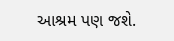આશ્રમ પણ જશે.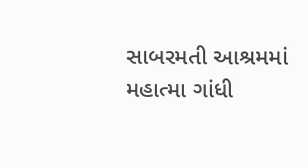સાબરમતી આશ્રમમાં મહાત્મા ગાંધી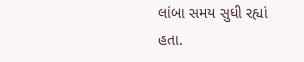લાંબા સમય સુધી રહ્યાં હતા.